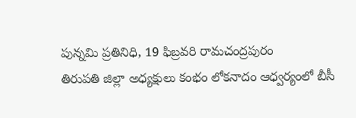పున్నమి ప్రతినిధి, 19 ఫిబ్రవరి రామచంద్రపురం
తిరుపతి జిల్లా అధ్యక్షులు కంభం లోకనాదం ఆధ్వర్యంలో బీసీ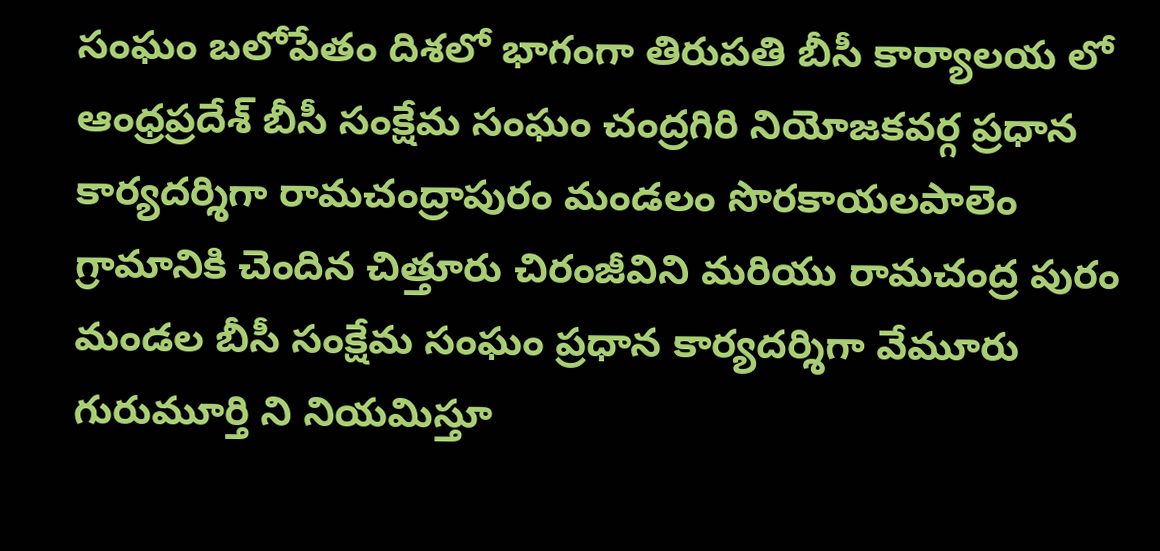సంఘం బలోపేతం దిశలో భాగంగా తిరుపతి బీసీ కార్యాలయ లో ఆంధ్రప్రదేశ్ బీసీ సంక్షేమ సంఘం చంద్రగిరి నియోజకవర్గ ప్రధాన కార్యదర్శిగా రామచంద్రాపురం మండలం సొరకాయలపాలెం గ్రామానికి చెందిన చిత్తూరు చిరంజీవిని మరియు రామచంద్ర పురం మండల బీసీ సంక్షేమ సంఘం ప్రధాన కార్యదర్శిగా వేమూరు గురుమూర్తి ని నియమిస్తూ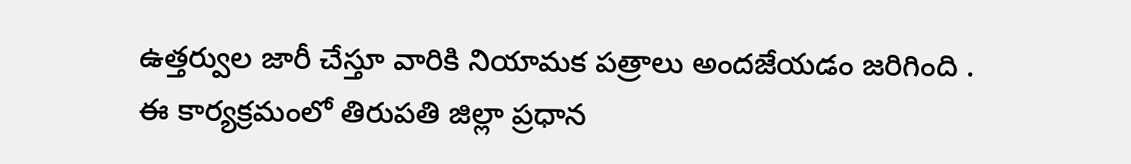ఉత్తర్వుల జారీ చేస్తూ వారికి నియామక పత్రాలు అందజేయడం జరిగింది . ఈ కార్యక్రమంలో తిరుపతి జిల్లా ప్రధాన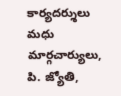కార్యదర్శులు మధు మార్గచార్యులు, పి. జ్యోతి,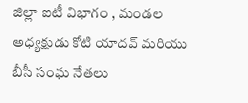జిల్లా ఐటీ విభాగం , మండల అధ్యక్షుడు కోటి యాదవ్ మరియు బీసీ సంఘ నేతలు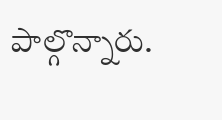పాల్గొన్నారు.